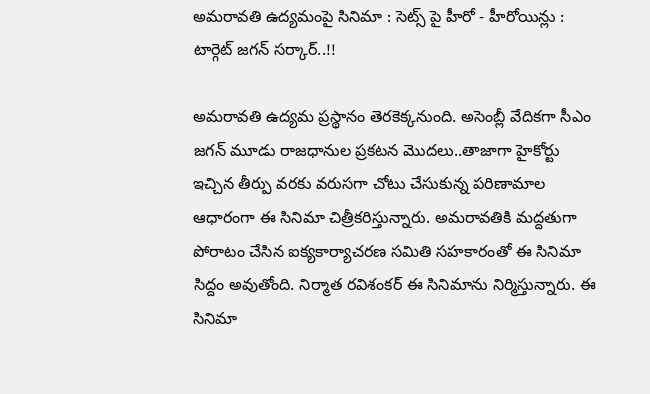అమరావతి ఉద్యమంపై సినిమా : సెట్స్ పై హీరో - హీరోయిన్లు : టార్గెట్ జగన్ సర్కార్..!!

అమరావతి ఉద్యమ ప్రస్థానం తెరకెక్కనుంది. అసెంబ్లీ వేదికగా సీఎం జగన్ మూడు రాజధానుల ప్రకటన మొదలు..తాజాగా హైకోర్టు ఇచ్చిన తీర్పు వరకు వరుసగా చోటు చేసుకున్న పరిణామాల ఆధారంగా ఈ సినిమా చిత్రీకరిస్తున్నారు. అమరావతికి మద్దతుగా పోరాటం చేసిన ఐక్యకార్యాచరణ సమితి సహకారంతో ఈ సినిమా సిద్దం అవుతోంది. నిర్మాత రవిశంకర్ ఈ సినిమాను నిర్మిస్తున్నారు. ఈ సినిమా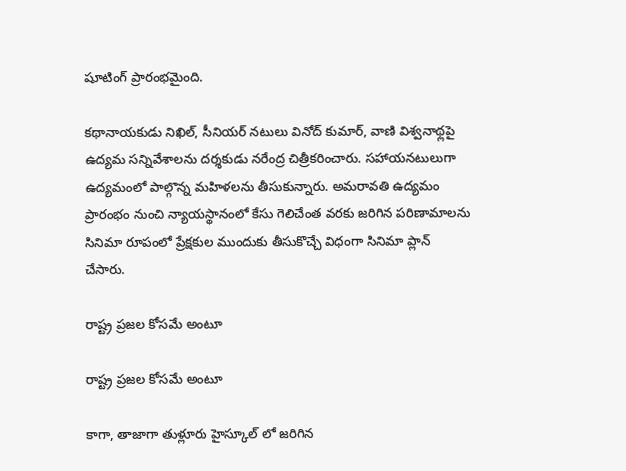షూటింగ్ ప్రారంభమైంది.

కథానాయకుడు నిఖిల్, సీనియర్ నటులు వినోద్ కుమార్, వాణి విశ్వనాథ్లపై ఉద్యమ సన్నివేశాలను దర్శకుడు నరేంద్ర చిత్రీకరించారు. సహాయనటులుగా ఉద్యమంలో పాల్గొన్న మహిళలను తీసుకున్నారు. అమరావతి ఉద్యమం ప్రారంభం నుంచి న్యాయస్థానంలో కేసు గెలిచేంత వరకు జరిగిన పరిణామాలను సినిమా రూపంలో ప్రేక్షకుల ముందుకు తీసుకొచ్చే విధంగా సినిమా ప్లాన్ చేసారు.

రాష్ట్ర ప్రజల కోసమే అంటూ

రాష్ట్ర ప్రజల కోసమే అంటూ

కాగా, తాజాగా తుళ్లూరు హైస్కూల్ లో జరిగిన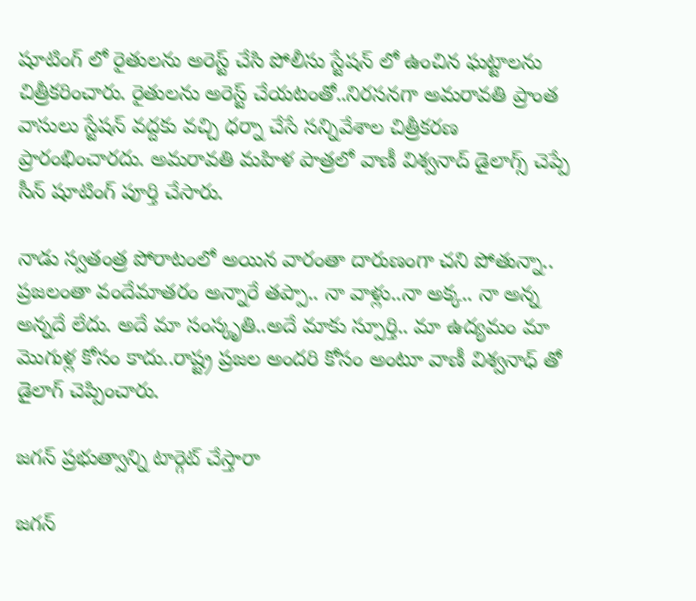షూటింగ్ లో రైతులను అరెస్ట్ చేసి పోలీసు స్టేషన్ లో ఉంచిన ఘట్టాలను చిత్రీకరించారు. రైతులను అరెస్ట్ చేయటంతో..నిరసనగా అమరావతి ప్రాంత వాసులు స్టేషన్ వద్దకు వచ్చి ధర్నా చేసే సన్నివేశాల చిత్రీకరణ ప్రారంభించారదు. అమరావతి మహిళ పాత్రలో వాణీ విశ్వనాద్ డైలాగ్స్ చెప్పే సీన్ షూటింగ్ పూర్తి చేసారు.

నాడు స్వతంత్ర పోరాటంలో అయిన వారంతా దారుణంగా చని పోతున్నా.. ప్రజలంతా వందేమాతరం అన్నారే తప్పా.. నా వాళ్లు..నా అక్క.. నా అన్న అన్నదే లేదు. అదే మా సంస్కృతి..అదే మాకు స్పూర్తి.. మా ఉద్యమం మా మొగుళ్ల కోసం కాదు..రాష్ట్ర ప్రజల అందరి కోసం అంటూ వాణీ విశ్వనాధ్ తో డైలాగ్ చెప్పించారు.

జగన్ ప్రభుత్వాన్ని టార్గెట్ చేస్తారా

జగన్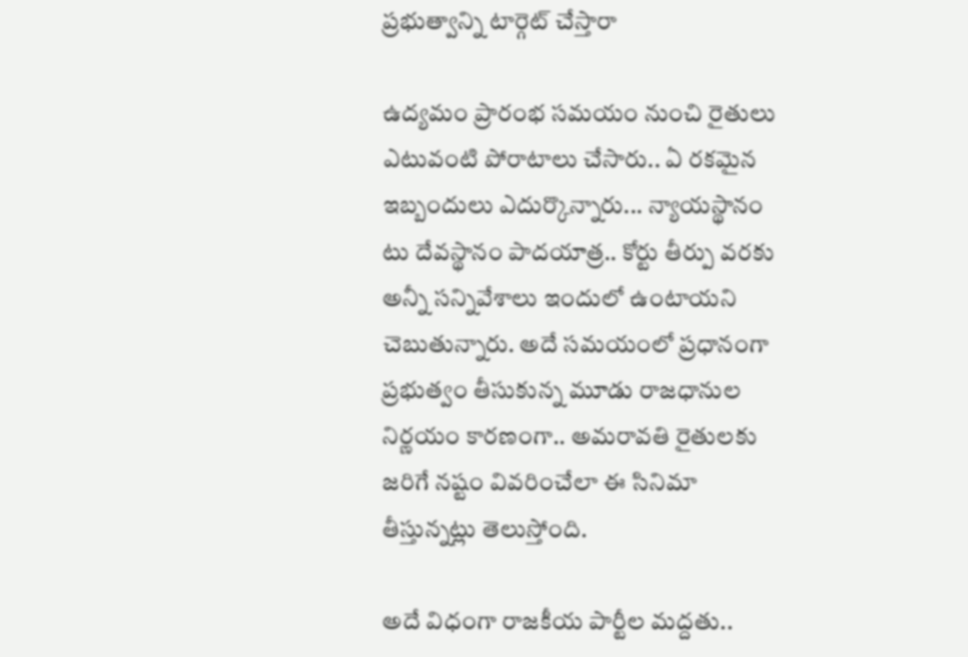ప్రభుత్వాన్ని టార్గెట్ చేస్తారా

ఉద్యమం ప్రారంభ సమయం నుంచి రైతులు ఎటువంటి పోరాటాలు చేసారు.. ఏ రకమైన ఇబ్బందులు ఎదుర్కొన్నారు... న్యాయస్థానం టు దేవస్థానం పాదయాత్ర.. కోర్టు తీర్పు వరకు అన్నీ సన్నివేశాలు ఇందులో ఉంటాయని చెబుతున్నారు. అదే సమయంలో ప్రధానంగా ప్రభుత్వం తీసుకున్న మూడు రాజధానుల నిర్ణయం కారణంగా.. అమరావతి రైతులకు జరిగే నష్టం వివరించేలా ఈ సినిమా తీస్తున్నట్లు తెలుస్తోంది.

అదే విధంగా రాజకీయ పార్టీల మద్దతు..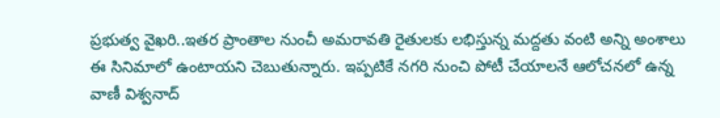ప్రభుత్వ వైఖరి..ఇతర ప్రాంతాల నుంచీ అమరావతి రైతులకు లభిస్తున్న మద్దతు వంటి అన్ని అంశాలు ఈ సినిమాలో ఉంటాయని చెబుతున్నారు. ఇప్పటికే నగరి నుంచి పోటీ చేయాలనే ఆలోచనలో ఉన్న వాణీ విశ్వనాద్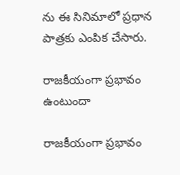ను ఈ సినిమాలో ప్రధాన పాత్రకు ఎంపిక చేసారు.

రాజకీయంగా ప్రభావం ఉంటుందా

రాజకీయంగా ప్రభావం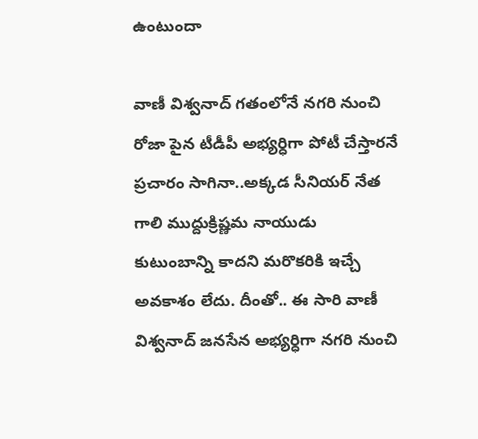ఉంటుందా

వాణీ విశ్వనాద్ గతంలోనే నగరి నుంచి రోజా పైన టీడీపీ అభ్యర్ధిగా పోటీ చేస్తారనే ప్రచారం సాగినా..అక్కడ సీనియర్ నేత గాలి ముద్దుక్రిష్ణమ నాయుడు కుటుంబాన్ని కాదని మరొకరికి ఇచ్చే అవకాశం లేదు. దీంతో.. ఈ సారి వాణీ విశ్వనాద్ జనసేన అభ్యర్ధిగా నగరి నుంచి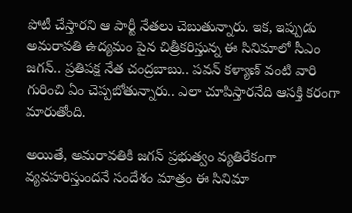పోటీ చేస్తారని ఆ పార్టీ నేతలు చెబుతున్నారు. ఇక, ఇప్పుడు అమరావతి ఉద్యమం పైన చిత్రీకరిస్తున్న ఈ సినిమాలో సీఎం జగన్.. ప్రతిపక్ష నేత చంద్రబాబు.. పవన్ కళ్యాణ్ వంటి వారి గురించి ఏం చెప్పబోతున్నారు.. ఎలా చూపిస్తారనేది ఆసక్తి కరంగా మారుతోంది.

అయితే, అమరావతికి జగన్ ప్రభుత్వం వ్యతిరేకంగా వ్యవహరిస్తుందనే సందేశం మాత్రం ఈ సినిమా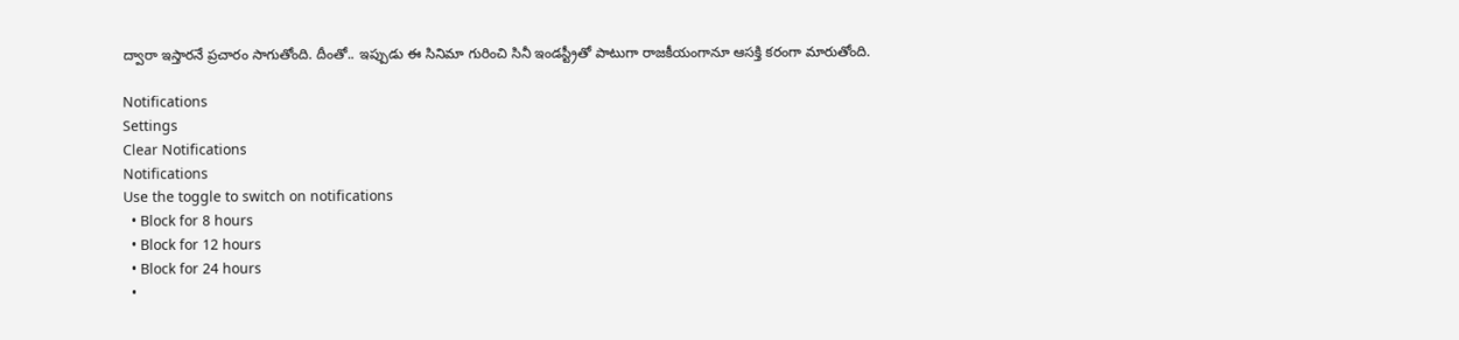ద్వారా ఇస్తారనే ప్రచారం సాగుతోంది. దీంతో.. ఇప్పుడు ఈ సినిమా గురించి సినీ ఇండస్ట్రీతో పాటుగా రాజకీయంగానూ ఆసక్తి కరంగా మారుతోంది.

Notifications
Settings
Clear Notifications
Notifications
Use the toggle to switch on notifications
  • Block for 8 hours
  • Block for 12 hours
  • Block for 24 hours
  •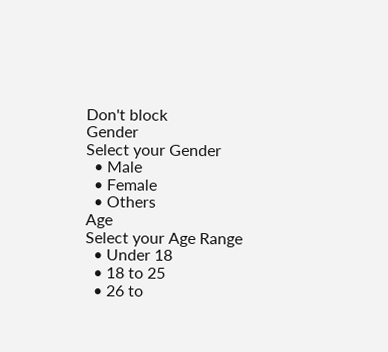Don't block
Gender
Select your Gender
  • Male
  • Female
  • Others
Age
Select your Age Range
  • Under 18
  • 18 to 25
  • 26 to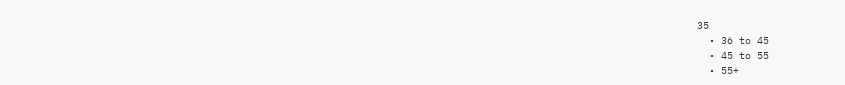35
  • 36 to 45
  • 45 to 55
  • 55+